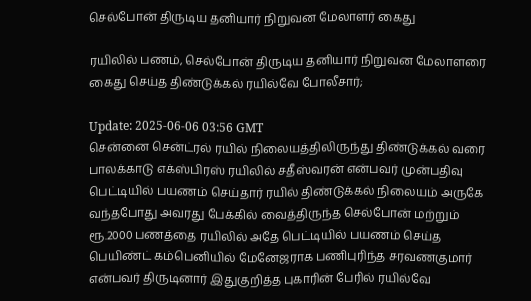செல்போன் திருடிய தனியார் நிறுவன மேலாளர் கைது

ரயிலில் பணம், செல்போன் திருடிய தனியார் நிறுவன மேலாளரை கைது செய்த திண்டுக்கல் ரயில்வே போலீசார்;

Update: 2025-06-06 03:56 GMT
சென்னை சென்ட்ரல் ரயில் நிலையத்திலிருந்து திண்டுக்கல் வரை பாலக்காடு எக்ஸ்பிரஸ் ரயிலில் சதீஸ்வரன் என்பவர் முன்பதிவு பெட்டியில் பயணம் செய்தார் ரயில் திண்டுக்கல் நிலையம் அருகே வந்தபோது அவரது பேக்கில் வைத்திருந்த செல்போன் மற்றும் ரூ.2000 பணத்தை ரயிலில் அதே பெட்டியில் பயணம் செய்த பெயிண்ட் கம்பெனியில் மேனேஜராக பணிபுரிந்த சரவணகுமார் என்பவர் திருடினார் இதுகுறித்த புகாரின் பேரில் ரயில்வே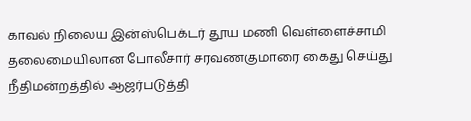காவல் நிலைய இன்ஸ்பெக்டர் தூய மணி வெள்ளைச்சாமி தலைமையிலான போலீசார் சரவணகுமாரை கைது செய்து நீதிமன்றத்தில் ஆஜர்படுத்தி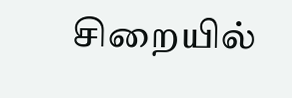சிறையில்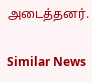அடைத்தனர்.

Similar News